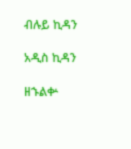ብሉይ ኪዳን

አዲስ ኪዳን

ዘኁልቍ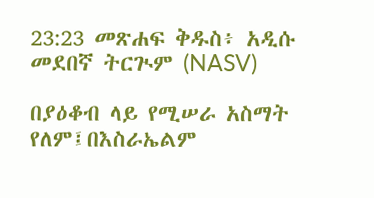23:23 መጽሐፍ ቅዱስ፥ አዲሱ መደበኛ ትርጒም (NASV)

በያዕቆብ ላይ የሚሠራ አስማት የለም፤በእስራኤልም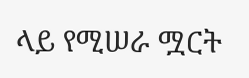ላይ የሚሠራ ሟርት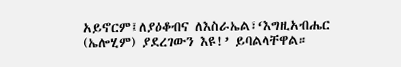አይኖርም፤ለያዕቆብና ለእስራኤል፣‘እግዚአብሔር (ኤሎሂም) ያደረገውን እዩ!’ ይባልላቸዋል።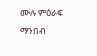ሙሉ ምዕራፍ ማንበብ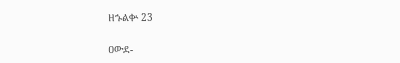ዘኁልቍ 23

ዐውደ-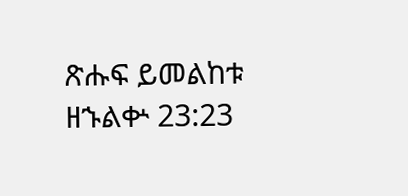ጽሑፍ ይመልከቱ ዘኁልቍ 23:23